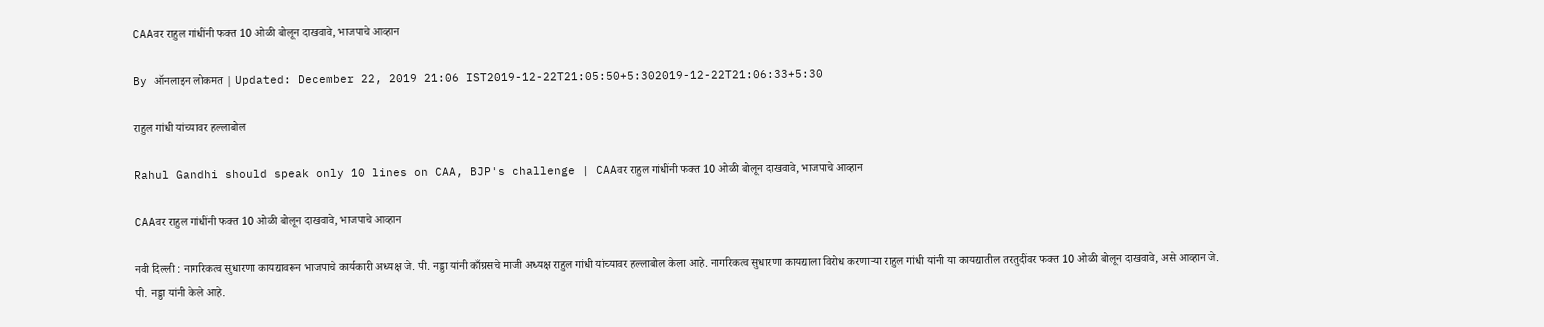CAAवर राहुल गांधींनी फक्त 10 ओळी बोलून दाखवावे, भाजपाचे आव्हान

By ऑनलाइन लोकमत | Updated: December 22, 2019 21:06 IST2019-12-22T21:05:50+5:302019-12-22T21:06:33+5:30

राहुल गांधी यांच्यावर हल्लाबोल

Rahul Gandhi should speak only 10 lines on CAA, BJP's challenge | CAAवर राहुल गांधींनी फक्त 10 ओळी बोलून दाखवावे, भाजपाचे आव्हान

CAAवर राहुल गांधींनी फक्त 10 ओळी बोलून दाखवावे, भाजपाचे आव्हान

नवी दिल्ली : नागरिकत्व सुधारणा कायद्यावरून भाजपाचे कार्यकारी अध्यक्ष जे. पी. नड्डा यांनी काँग्रसचे माजी अध्यक्ष राहुल गांधी यांच्यावर हल्लाबोल केला आहे. नागरिकत्व सुधारणा कायद्याला विरोध करणाऱ्या राहुल गांधी यांनी या कायद्यातील तरतुदींवर फक्त 10 ओळी बोलून दाखवावे, असे आव्हान जे. पी. नड्डा यांनी केले आहे.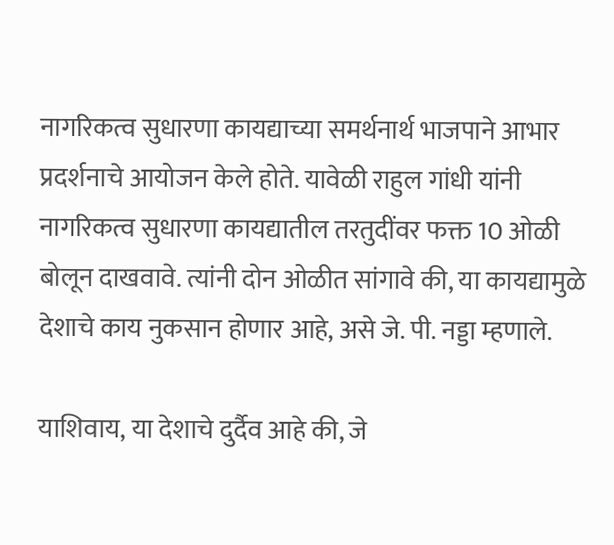नागरिकत्व सुधारणा कायद्याच्या समर्थनार्थ भाजपाने आभार प्रदर्शनाचे आयोजन केले होते. यावेळी राहुल गांधी यांनी नागरिकत्व सुधारणा कायद्यातील तरतुदींवर फक्त 10 ओळी बोलून दाखवावे. त्यांनी दोन ओळीत सांगावे की, या कायद्यामुळे देशाचे काय नुकसान होणार आहे, असे जे. पी. नड्डा म्हणाले.

याशिवाय, या देशाचे दुर्दैव आहे की, जे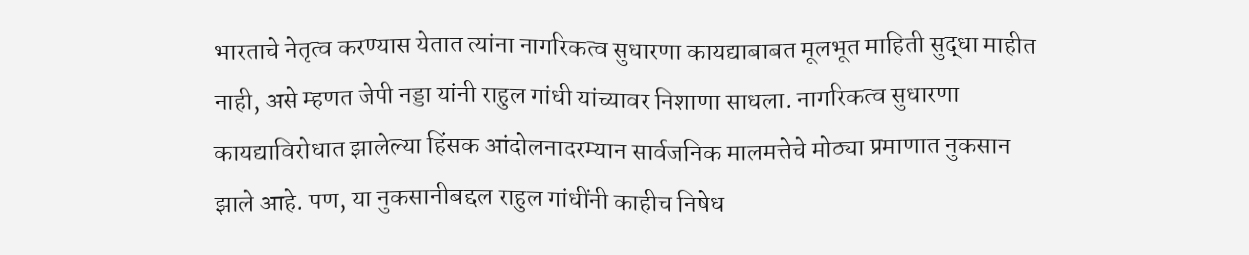भारताचे नेतृत्व करण्यास येतात त्यांना नागरिकत्व सुधारणा कायद्याबाबत मूलभूत माहिती सुद्धा माहीत नाही, असे म्हणत जेपी नड्डा यांनी राहुल गांधी यांच्यावर निशाणा साधला. नागरिकत्व सुधारणा कायद्याविरोधात झालेल्या हिंसक आंदोलनादरम्यान सार्वजनिक मालमत्तेचे मोठ्या प्रमाणात नुकसान झाले आहे. पण, या नुकसानीबद्दल राहुल गांधींनी काहीच निषेध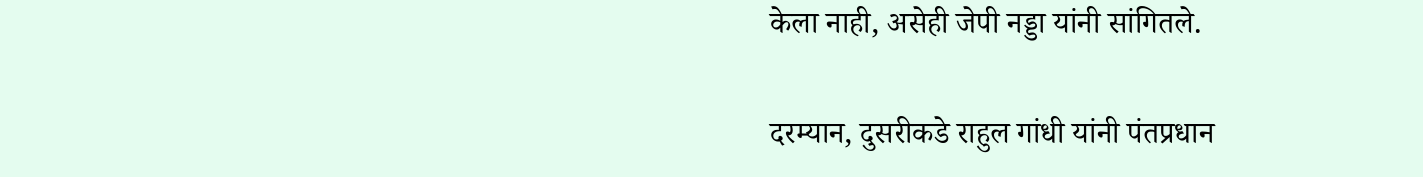केला नाही, असेही जेपी नड्डा यांनी सांगितले.

दरम्यान, दुसरीकडे राहुल गांधी यांनी पंतप्रधान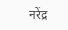नरेंद्र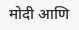मोदी आणि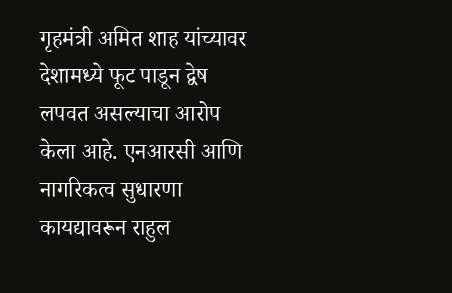गृहमंत्री अमित शाह यांच्यावर देशामध्ये फूट पाडून द्वेष लपवत असल्याचा आरोप केला आहे. एनआरसी आणि नागरिकत्व सुधारणा कायद्यावरून राहुल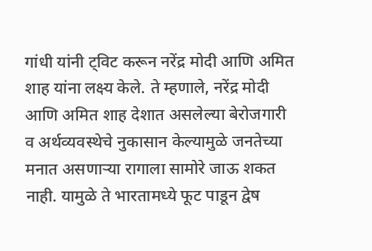गांधी यांनी ट्विट करून नरेंद्र मोदी आणि अमित शाह यांना लक्ष्य केले. ते म्हणाले, नरेंद्र मोदी आणि अमित शाह देशात असलेल्या बेरोजगारी व अर्थव्यवस्थेचे नुकासान केल्यामुळे जनतेच्या मनात असणाऱ्या रागाला सामोरे जाऊ शकत नाही. यामुळे ते भारतामध्ये फूट पाडून द्वेष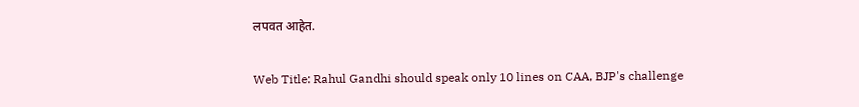लपवत आहेत.

Web Title: Rahul Gandhi should speak only 10 lines on CAA, BJP's challenge